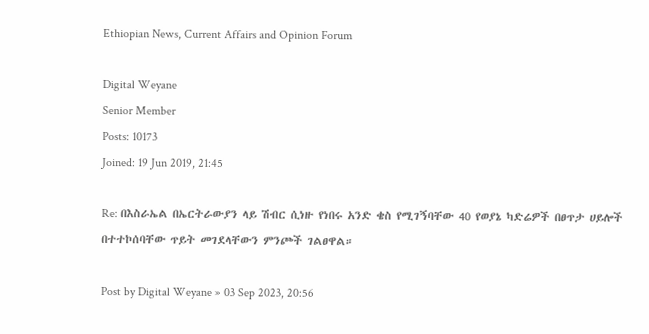Ethiopian News, Current Affairs and Opinion Forum

Digital Weyane
Senior Member
Posts: 10173
Joined: 19 Jun 2019, 21:45

Re: በእስራኤል በኤርትራውያን ላይ ሽብር ሲነዙ የነበሩ አንድ ቄስ የሚገኝባቸው 40 የወያኔ ካድሬዎች በፀጥታ ሀይሎች በተተኮሰባቸው ጥይት መገደላቸውን ምንጮች ገልፀዋል።

Post by Digital Weyane » 03 Sep 2023, 20:56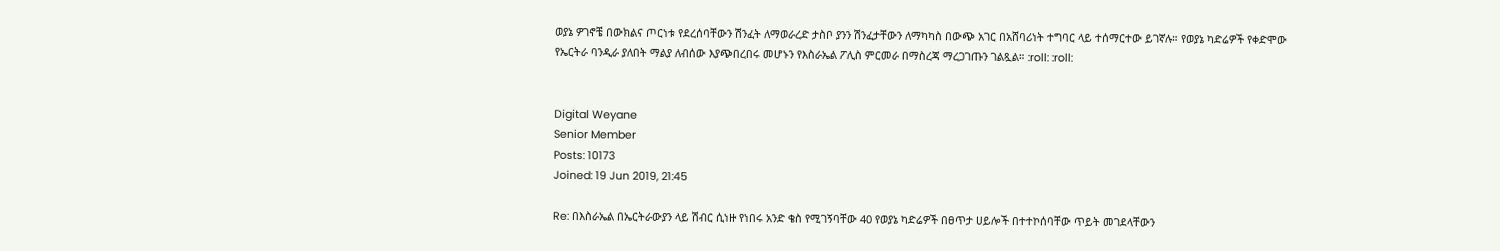ወያኔ ዎገኖቼ በውክልና ጦርነቱ የደረሰባቸውን ሽንፈት ለማወራረድ ታስቦ ያንን ሽንፈታቸውን ለማካካስ በውጭ አገር በአሸባሪነት ተግባር ላይ ተሰማርተው ይገኛሉ። የወያኔ ካድሬዎች የቀድሞው የኤርትራ ባንዲራ ያለበት ማልያ ለብሰው እያጭበረበሩ መሆኑን የእስራኤል ፖሊስ ምርመራ በማስረጃ ማረጋገጡን ገልጿል። :roll: :roll:


Digital Weyane
Senior Member
Posts: 10173
Joined: 19 Jun 2019, 21:45

Re: በእስራኤል በኤርትራውያን ላይ ሽብር ሲነዙ የነበሩ አንድ ቄስ የሚገኝባቸው 40 የወያኔ ካድሬዎች በፀጥታ ሀይሎች በተተኮሰባቸው ጥይት መገደላቸውን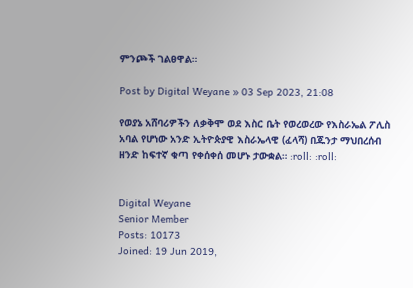ምንጮች ገልፀዋል።

Post by Digital Weyane » 03 Sep 2023, 21:08

የወያኔ አሸባሪዎችን ለቃቅሞ ወደ እስር ቤት የወረወረው የእስራኤል ፖሊስ አባል የሆነው አንድ ኢትዮጵያዊ እስራኤላዊ (ፈላሻ) በጁንታ ማህበረሰብ ዘንድ ከፍተኛ ቁጣ የቀሰቀሰ መሆኑ ታውቋል። :roll: :roll:


Digital Weyane
Senior Member
Posts: 10173
Joined: 19 Jun 2019,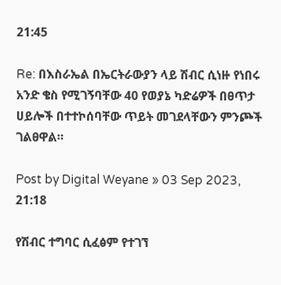21:45

Re: በእስራኤል በኤርትራውያን ላይ ሽብር ሲነዙ የነበሩ አንድ ቄስ የሚገኝባቸው 40 የወያኔ ካድሬዎች በፀጥታ ሀይሎች በተተኮሰባቸው ጥይት መገደላቸውን ምንጮች ገልፀዋል።

Post by Digital Weyane » 03 Sep 2023, 21:18

የሽብር ተግባር ሲፈፅም የተገኘ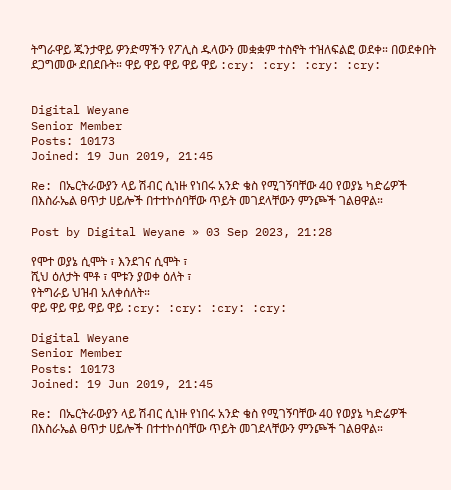ትግራዋይ ጁንታዋይ ዎንድማችን የፖሊስ ዱላውን መቋቋም ተስኖት ተዝለፍልፎ ወደቀ። በወደቀበት ደጋግመው ደበደቡት። ዋይ ዋይ ዋይ ዋይ ዋይ :cry: :cry: :cry: :cry:


Digital Weyane
Senior Member
Posts: 10173
Joined: 19 Jun 2019, 21:45

Re: በኤርትራውያን ላይ ሽብር ሲነዙ የነበሩ አንድ ቄስ የሚገኝባቸው 40 የወያኔ ካድሬዎች በእስራኤል ፀጥታ ሀይሎች በተተኮሰባቸው ጥይት መገደላቸውን ምንጮች ገልፀዋል።

Post by Digital Weyane » 03 Sep 2023, 21:28

የሞተ ወያኔ ሲሞት ፣ እንደገና ሲሞት ፣
ሺህ ዕለታት ሞቶ ፣ ሞቱን ያወቀ ዕለት ፣
የትግራይ ህዝብ አለቀሰለት።
ዋይ ዋይ ዋይ ዋይ ዋይ :cry: :cry: :cry: :cry:

Digital Weyane
Senior Member
Posts: 10173
Joined: 19 Jun 2019, 21:45

Re: በኤርትራውያን ላይ ሽብር ሲነዙ የነበሩ አንድ ቄስ የሚገኝባቸው 40 የወያኔ ካድሬዎች በእስራኤል ፀጥታ ሀይሎች በተተኮሰባቸው ጥይት መገደላቸውን ምንጮች ገልፀዋል።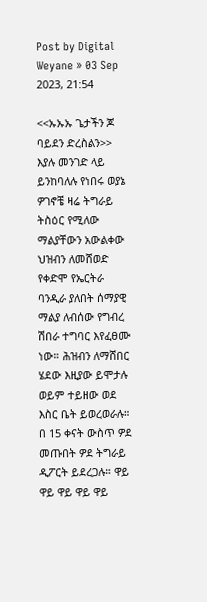Post by Digital Weyane » 03 Sep 2023, 21:54

<<ኡኡኡ ጌታችን ጆ ባይደን ድረስልን>> እያሉ መንገድ ላይ ይንከባለሉ የነበሩ ወያኔ ዎገኖቼ ዛሬ ትግራይ ትስዕር የሚለው ማልያቸውን አውልቀው ህዝብን ለመሸወድ የቀድሞ የኤርትራ ባንዲራ ያለበት ሰማያዊ ማልያ ለብሰው የግብረ ሽበራ ተግባር እየፈፀሙ ነው። ሕዝብን ለማሸበር ሄደው እዚያው ይሞታሉ ወይም ተይዘው ወደ እስር ቤት ይወረወራሉ። በ 15 ቀናት ውስጥ ዎደ መጡበት ዎደ ትግራይ ዲፖርት ይደረጋሉ። ዋይ ዋይ ዋይ ዋይ ዋይ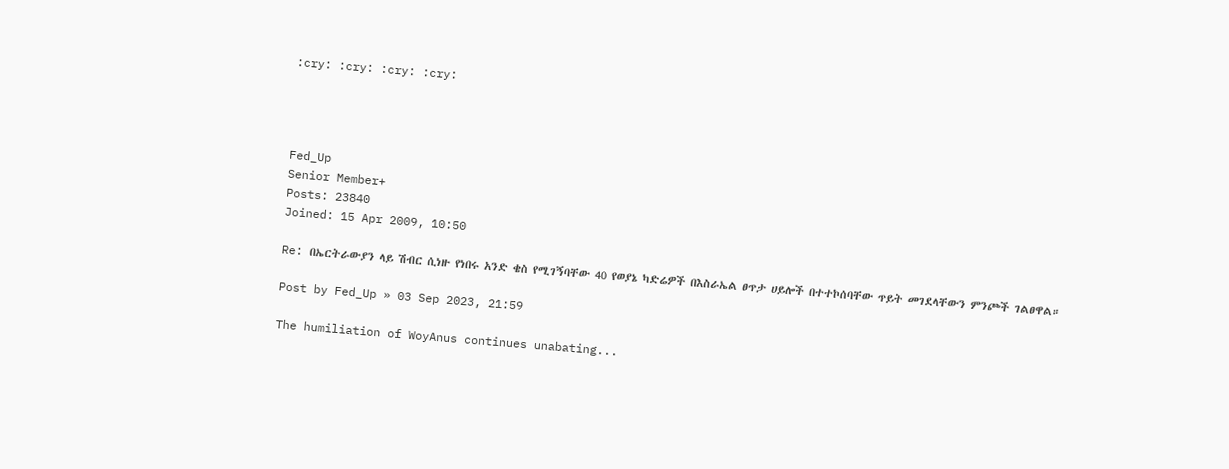:cry: :cry: :cry: :cry:




Fed_Up
Senior Member+
Posts: 23840
Joined: 15 Apr 2009, 10:50

Re: በኤርትራውያን ላይ ሽብር ሲነዙ የነበሩ አንድ ቄስ የሚገኝባቸው 40 የወያኔ ካድሬዎች በእስራኤል ፀጥታ ሀይሎች በተተኮሰባቸው ጥይት መገደላቸውን ምንጮች ገልፀዋል።

Post by Fed_Up » 03 Sep 2023, 21:59

The humiliation of WoyAnus continues unabating...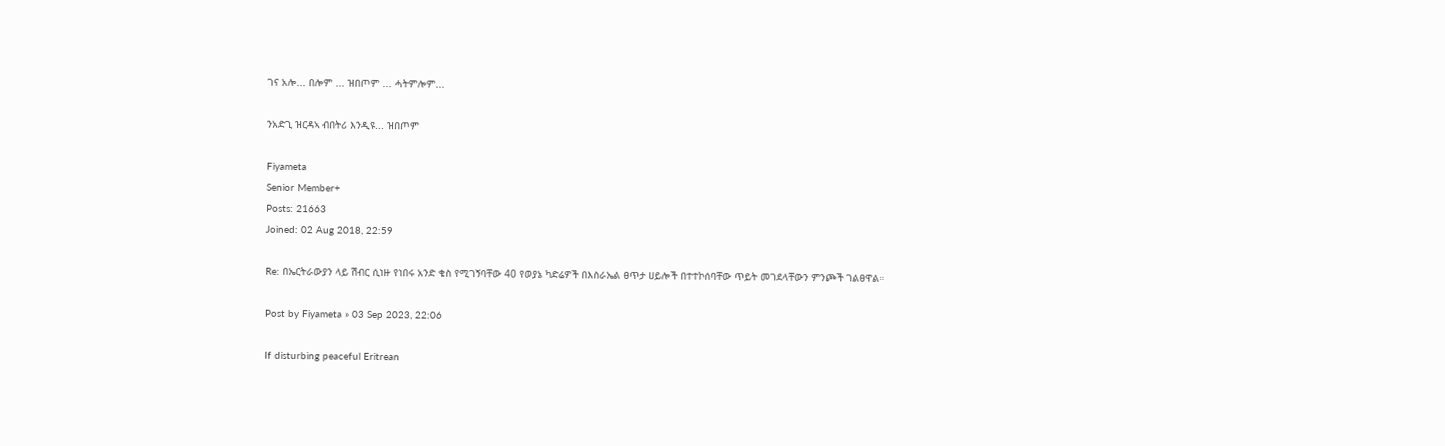ገና አሎ... በሎም ... ዝበጦም ... ሓትምሎም...

ንአድጊ ዝርዳኣ ብበትሪ እንዲዩ... ዝበጦም

Fiyameta
Senior Member+
Posts: 21663
Joined: 02 Aug 2018, 22:59

Re: በኤርትራውያን ላይ ሽብር ሲነዙ የነበሩ አንድ ቄስ የሚገኝባቸው 40 የወያኔ ካድሬዎች በእስራኤል ፀጥታ ሀይሎች በተተኮሰባቸው ጥይት መገደላቸውን ምንጮች ገልፀዋል።

Post by Fiyameta » 03 Sep 2023, 22:06

If disturbing peaceful Eritrean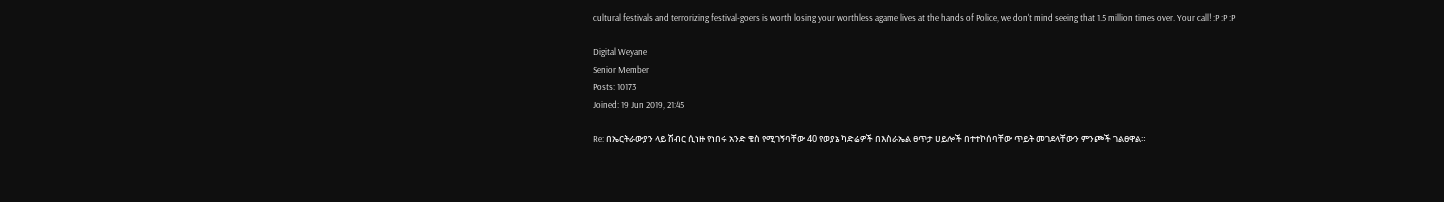cultural festivals and terrorizing festival-goers is worth losing your worthless agame lives at the hands of Police, we don't mind seeing that 1.5 million times over. Your call! :P :P :P

Digital Weyane
Senior Member
Posts: 10173
Joined: 19 Jun 2019, 21:45

Re: በኤርትራውያን ላይ ሽብር ሲነዙ የነበሩ አንድ ቄስ የሚገኝባቸው 40 የወያኔ ካድሬዎች በእስራኤል ፀጥታ ሀይሎች በተተኮሰባቸው ጥይት መገደላቸውን ምንጮች ገልፀዋል።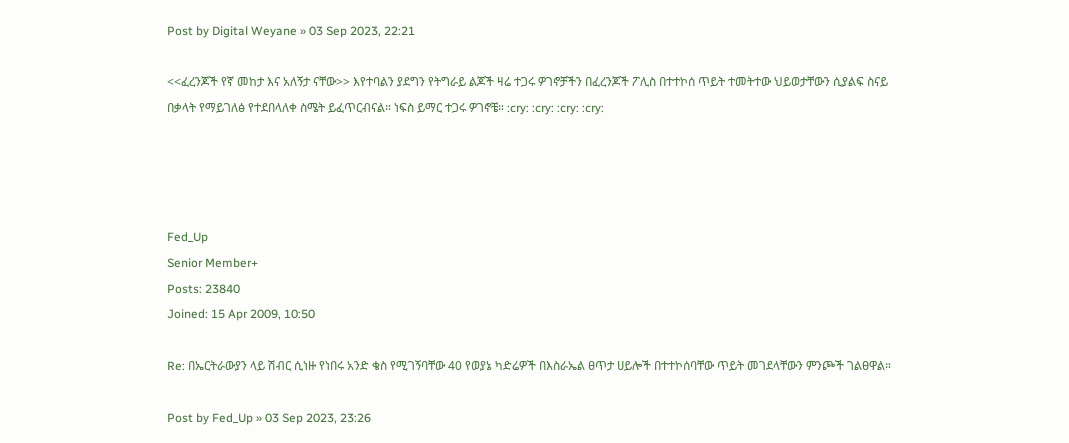Post by Digital Weyane » 03 Sep 2023, 22:21

<<ፈረንጆች የኛ መከታ እና አለኝታ ናቸው>> እየተባልን ያደግን የትግራይ ልጆች ዛሬ ተጋሩ ዎገኖቻችን በፈረንጆች ፖሊስ በተተኮሰ ጥይት ተመትተው ህይወታቸውን ሲያልፍ ስናይ በቃላት የማይገለፅ የተደበላለቀ ስሜት ይፈጥርብናል። ነፍስ ይማር ተጋሩ ዎገኖቼ። :cry: :cry: :cry: :cry:




Fed_Up
Senior Member+
Posts: 23840
Joined: 15 Apr 2009, 10:50

Re: በኤርትራውያን ላይ ሽብር ሲነዙ የነበሩ አንድ ቄስ የሚገኝባቸው 40 የወያኔ ካድሬዎች በእስራኤል ፀጥታ ሀይሎች በተተኮሰባቸው ጥይት መገደላቸውን ምንጮች ገልፀዋል።

Post by Fed_Up » 03 Sep 2023, 23:26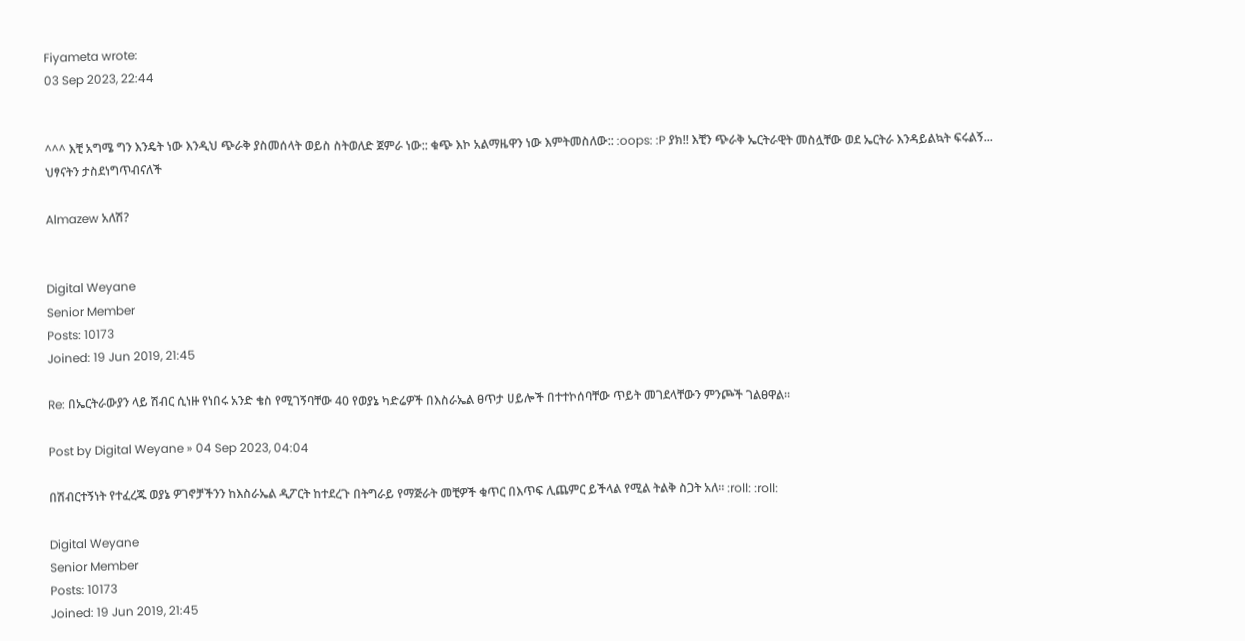Fiyameta wrote:
03 Sep 2023, 22:44


^^^ እቺ አግሜ ግን እንዴት ነው እንዲህ ጭራቅ ያስመሰላት ወይስ ስትወለድ ጀምራ ነው:: ቁጭ እኮ አልማዜዋን ነው እምትመስለው:: :oops: :P ያክ!! እቺን ጭራቅ ኤርትራዊት መስሏቸው ወደ ኤርትራ እንዳይልኳት ፍሩልኝ... ህፃናትን ታስደነግጥብናለች

Almazew አለሽ?


Digital Weyane
Senior Member
Posts: 10173
Joined: 19 Jun 2019, 21:45

Re: በኤርትራውያን ላይ ሽብር ሲነዙ የነበሩ አንድ ቄስ የሚገኝባቸው 40 የወያኔ ካድሬዎች በእስራኤል ፀጥታ ሀይሎች በተተኮሰባቸው ጥይት መገደላቸውን ምንጮች ገልፀዋል።

Post by Digital Weyane » 04 Sep 2023, 04:04

በሽብርተኝነት የተፈረጁ ወያኔ ዎገኖቻችንን ከእስራኤል ዲፖርት ከተደረጉ በትግራይ የማጅራት መቺዎች ቁጥር በእጥፍ ሊጨምር ይችላል የሚል ትልቅ ስጋት አለ። :roll: :roll:

Digital Weyane
Senior Member
Posts: 10173
Joined: 19 Jun 2019, 21:45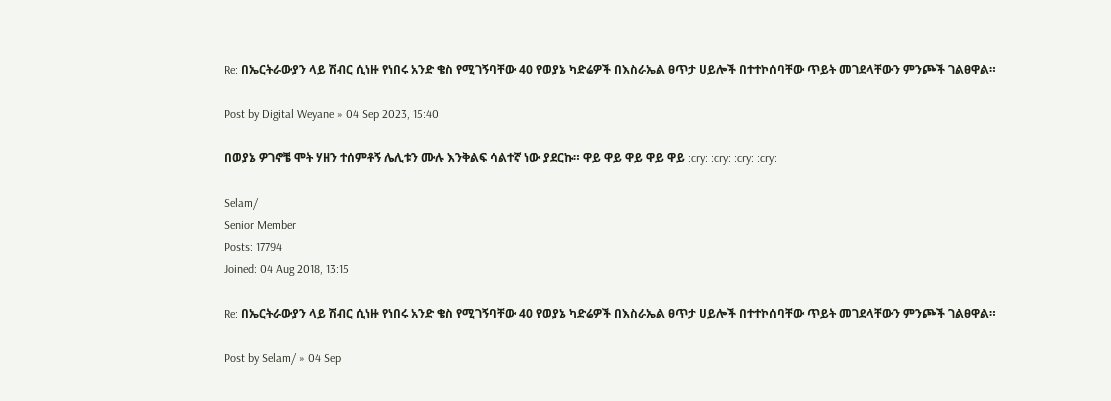Re: በኤርትራውያን ላይ ሽብር ሲነዙ የነበሩ አንድ ቄስ የሚገኝባቸው 40 የወያኔ ካድሬዎች በእስራኤል ፀጥታ ሀይሎች በተተኮሰባቸው ጥይት መገደላቸውን ምንጮች ገልፀዋል።

Post by Digital Weyane » 04 Sep 2023, 15:40

በወያኔ ዎገኖቼ ሞት ሃዘን ተሰምቶኝ ሌሊቱን ሙሉ እንቅልፍ ሳልተኛ ነው ያደርኩ። ዋይ ዋይ ዋይ ዋይ ዋይ :cry: :cry: :cry: :cry:

Selam/
Senior Member
Posts: 17794
Joined: 04 Aug 2018, 13:15

Re: በኤርትራውያን ላይ ሽብር ሲነዙ የነበሩ አንድ ቄስ የሚገኝባቸው 40 የወያኔ ካድሬዎች በእስራኤል ፀጥታ ሀይሎች በተተኮሰባቸው ጥይት መገደላቸውን ምንጮች ገልፀዋል።

Post by Selam/ » 04 Sep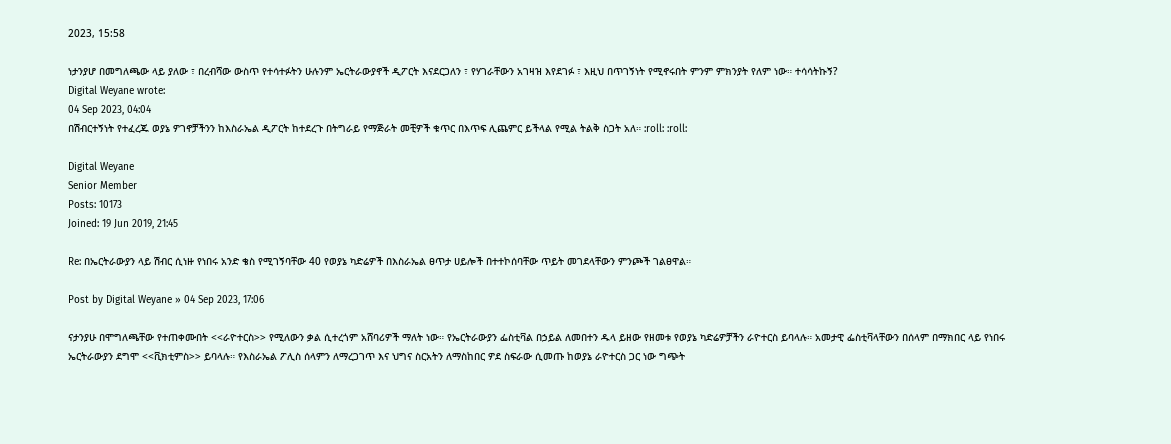2023, 15:58

ነታንያሆ በመግለጫው ላይ ያለው ፣ በረብሻው ውስጥ የተሳተፉትን ሁሉንም ኤርትራውያኖች ዲፖርት እናደርጋለን ፣ የሃገራቸውን አገዛዝ እየደገፉ ፣ እዚህ በጥገኝነት የሚኖሩበት ምንም ምክንያት የለም ነው። ተሳሳትኩኝ?
Digital Weyane wrote:
04 Sep 2023, 04:04
በሽብርተኝነት የተፈረጁ ወያኔ ዎገኖቻችንን ከእስራኤል ዲፖርት ከተደረጉ በትግራይ የማጅራት መቺዎች ቁጥር በእጥፍ ሊጨምር ይችላል የሚል ትልቅ ስጋት አለ። :roll: :roll:

Digital Weyane
Senior Member
Posts: 10173
Joined: 19 Jun 2019, 21:45

Re: በኤርትራውያን ላይ ሽብር ሲነዙ የነበሩ አንድ ቄስ የሚገኝባቸው 40 የወያኔ ካድሬዎች በእስራኤል ፀጥታ ሀይሎች በተተኮሰባቸው ጥይት መገደላቸውን ምንጮች ገልፀዋል።

Post by Digital Weyane » 04 Sep 2023, 17:06

ናታንያሁ በሞግለጫቸው የተጠቀሙበት <<ራዮተርስ>> የሚለውን ቃል ሲተረጎም አሸባሪዎች ማለት ነው። የኤርትራውያን ፌስቲቫል በኃይል ለመበተን ዱላ ይዘው የዘመቱ የወያኔ ካድሬዎቻችን ራዮተርስ ይባላሉ። አመታዊ ፌስቲቫላቸውን በሰላም በማክበር ላይ የነበሩ ኤርትራውያን ደግሞ <<ቪክቲምስ>> ይባላሉ። የእስራኤል ፖሊስ ሰላምን ለማረጋገጥ እና ህግና ስርአትን ለማስከበር ዎደ ስፍራው ሲመጡ ከወያኔ ራዮተርስ ጋር ነው ግጭት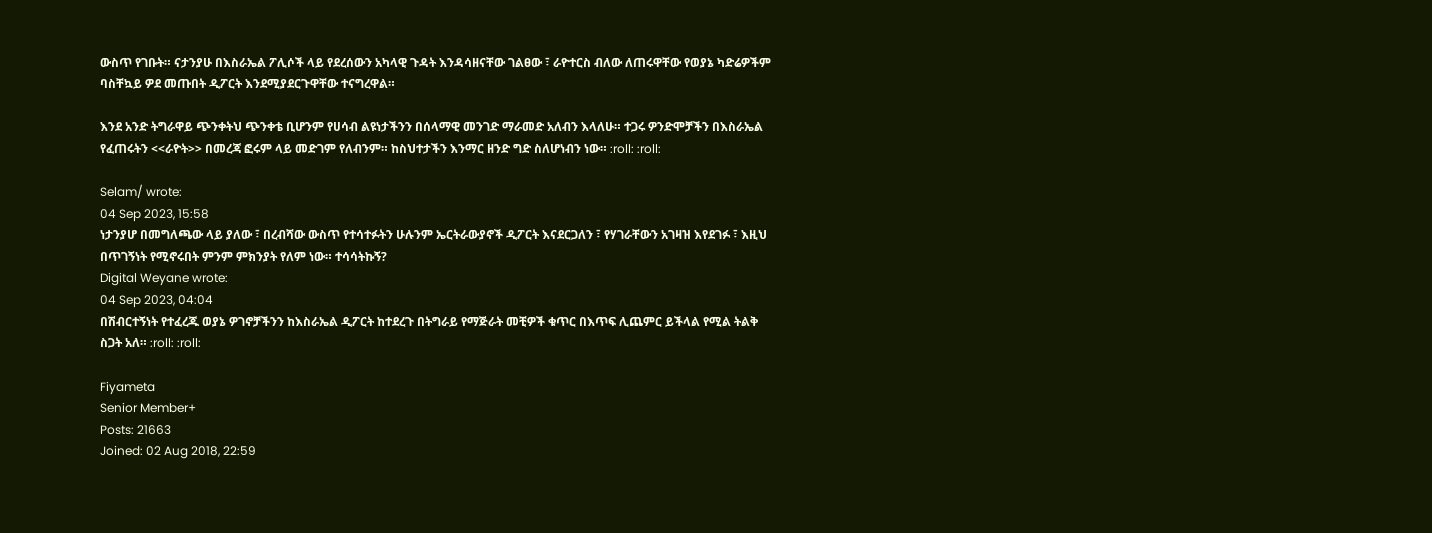ውስጥ የገቡት። ናታንያሁ በእስራኤል ፖሊሶች ላይ የደረሰውን አካላዊ ጉዳት እንዳሳዘናቸው ገልፀው ፣ ራዮተርስ ብለው ለጠሩዋቸው የወያኔ ካድሬዎችም ባስቸኳይ ዎደ መጡበት ዲፖርት እንደሚያደርጉዋቸው ተናግረዋል።

እንደ አንድ ትግራዋይ ጭንቀትህ ጭንቀቴ ቢሆንም የሀሳብ ልዩነታችንን በሰላማዊ መንገድ ማራመድ አለብን እላለሁ። ተጋሩ ዎንድሞቻችን በእስራኤል የፈጠሩትን <<ራዮት>> በመረጃ ፎሩም ላይ መድገም የለብንም። ከስህተታችን እንማር ዘንድ ግድ ስለሆነብን ነው። :roll: :roll:

Selam/ wrote:
04 Sep 2023, 15:58
ነታንያሆ በመግለጫው ላይ ያለው ፣ በረብሻው ውስጥ የተሳተፉትን ሁሉንም ኤርትራውያኖች ዲፖርት እናደርጋለን ፣ የሃገራቸውን አገዛዝ እየደገፉ ፣ እዚህ በጥገኝነት የሚኖሩበት ምንም ምክንያት የለም ነው። ተሳሳትኩኝ?
Digital Weyane wrote:
04 Sep 2023, 04:04
በሽብርተኝነት የተፈረጁ ወያኔ ዎገኖቻችንን ከእስራኤል ዲፖርት ከተደረጉ በትግራይ የማጅራት መቺዎች ቁጥር በእጥፍ ሊጨምር ይችላል የሚል ትልቅ ስጋት አለ። :roll: :roll:

Fiyameta
Senior Member+
Posts: 21663
Joined: 02 Aug 2018, 22:59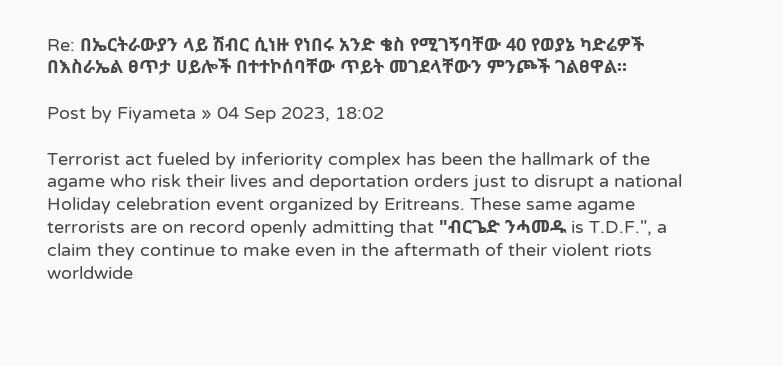Re: በኤርትራውያን ላይ ሽብር ሲነዙ የነበሩ አንድ ቄስ የሚገኝባቸው 40 የወያኔ ካድሬዎች በእስራኤል ፀጥታ ሀይሎች በተተኮሰባቸው ጥይት መገደላቸውን ምንጮች ገልፀዋል።

Post by Fiyameta » 04 Sep 2023, 18:02

Terrorist act fueled by inferiority complex has been the hallmark of the agame who risk their lives and deportation orders just to disrupt a national Holiday celebration event organized by Eritreans. These same agame terrorists are on record openly admitting that "ብርጌድ ንሓመዱ is T.D.F.", a claim they continue to make even in the aftermath of their violent riots worldwide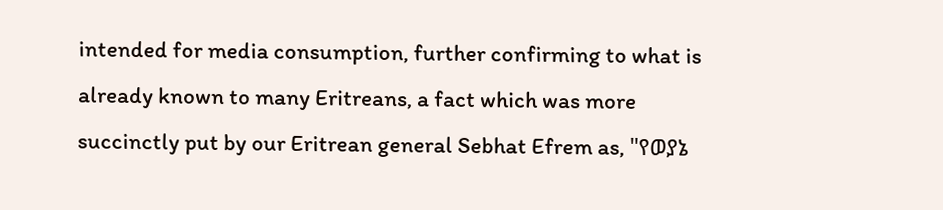intended for media consumption, further confirming to what is already known to many Eritreans, a fact which was more succinctly put by our Eritrean general Sebhat Efrem as, "የወያኔ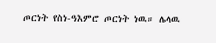ጦርነት የስነ-ዓእምሮ ጦርነት ነዉ። ሌላዉ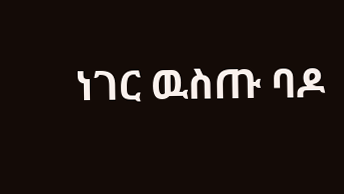ነገር ዉስጡ ባዶ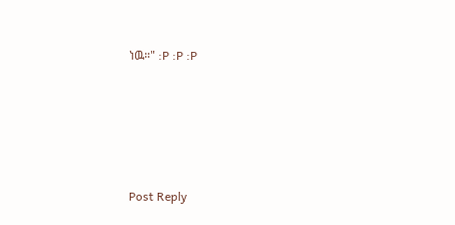ነዉ።" :P :P :P





Post Reply